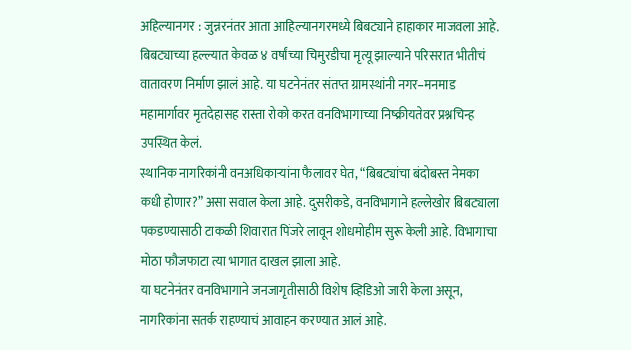अहिल्यानगर : जुन्नरनंतर आता आहिल्यानगरमध्ये बिबट्याने हाहाकार माजवला आहे. बिबट्याच्या हल्ल्यात केवळ ४ वर्षांच्या चिमुरडीचा मृत्यू झाल्याने परिसरात भीतीचं वातावरण निर्माण झालं आहे. या घटनेनंतर संतप्त ग्रामस्थांनी नगर–मनमाड महामार्गावर मृतदेहासह रास्ता रोको करत वनविभागाच्या निष्क्रीयतेवर प्रश्नचिन्ह उपस्थित केलं.
स्थानिक नागरिकांनी वनअधिकाऱ्यांना फैलावर घेत, “बिबट्यांचा बंदोबस्त नेमका कधी होणार?” असा सवाल केला आहे. दुसरीकडे, वनविभागाने हल्लेखोर बिबट्याला पकडण्यासाठी टाकळी शिवारात पिंजरे लावून शोधमोहीम सुरू केली आहे. विभागाचा मोठा फौजफाटा त्या भागात दाखल झाला आहे.
या घटनेनंतर वनविभागाने जनजागृतीसाठी विशेष व्हिडिओ जारी केला असून, नागरिकांना सतर्क राहण्याचं आवाहन करण्यात आलं आहे.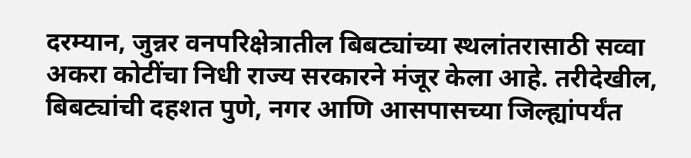दरम्यान, जुन्नर वनपरिक्षेत्रातील बिबट्यांच्या स्थलांतरासाठी सव्वा अकरा कोटींचा निधी राज्य सरकारने मंजूर केला आहे. तरीदेखील, बिबट्यांची दहशत पुणे, नगर आणि आसपासच्या जिल्ह्यांपर्यंत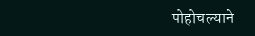पोहोचल्याने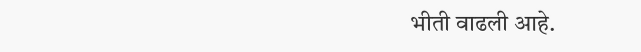भीती वाढली आहे.